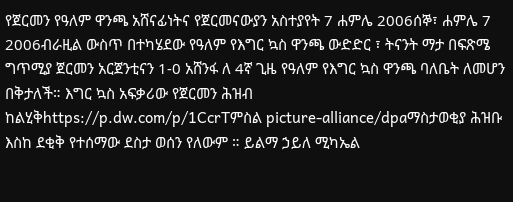የጀርመን የዓለም ዋንጫ አሸናፊነትና የጀርመናውያን አስተያየት 7 ሐምሌ 2006ሰኞ፣ ሐምሌ 7 2006ብራዚል ውስጥ በተካሄደው የዓለም የእግር ኳስ ዋንጫ ውድድር ፣ ትናንት ማታ በፍጽሜ ግጥሚያ ጀርመን አርጀንቲናን 1-0 አሸንፋ ለ 4ኛ ጊዜ የዓለም የእግር ኳስ ዋንጫ ባለቤት ለመሆን በቅታለች። እግር ኳስ አፍቃሪው የጀርመን ሕዝብ ከልሂቅhttps://p.dw.com/p/1CcrTምስል picture-alliance/dpaማስታወቂያ ሕዝቡ እስከ ደቂቅ የተሰማው ደስታ ወሰን የለውም ። ይልማ ኃይለ ሚካኤል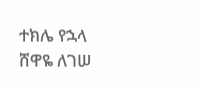ተክሌ የኋላ ሸዋዬ ለገሠ